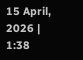15 April, 2026 | 1:38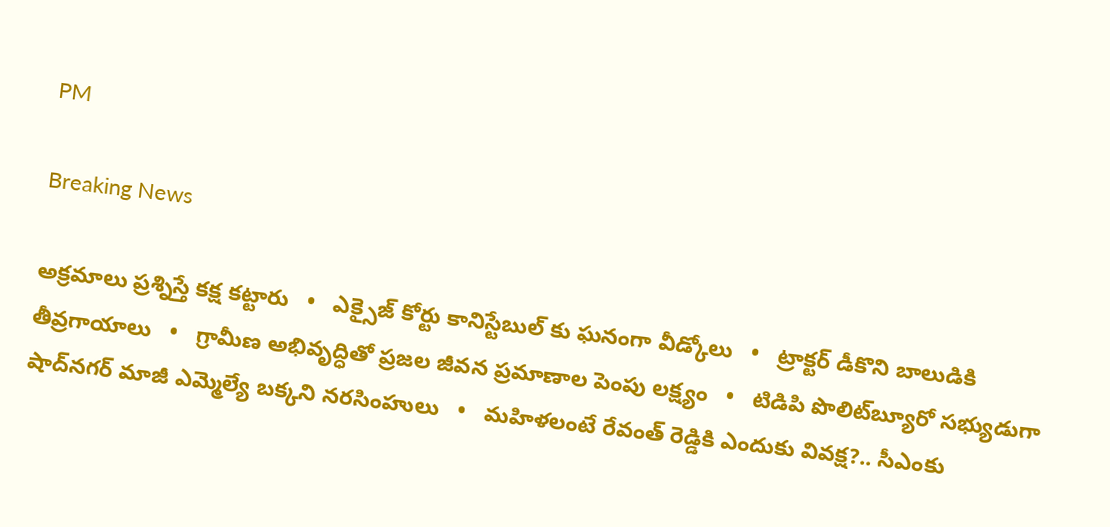PM

Breaking News

అక్రమాలు ప్రశ్నిస్తే కక్ష కట్టారు   •   ఎక్సైజ్ కోర్టు కానిస్టేబుల్ కు ఘనంగా వీడ్కోలు   •   ట్రాక్టర్ డీకొని బాలుడికి తీవ్రగాయాలు   •   గ్రామీణ అభివృద్ధితో ప్రజల జీవన ప్రమాణాల పెంపు లక్ష్యం   •   టిడిపి పొలిట్‌బ్యూరో సభ్యుడుగా షాద్‌నగర్ మాజీ ఎమ్మెల్యే బక్కని నరసింహులు   •   మహిళలంటే రేవంత్ రెడ్డికి ఎందుకు వివక్ష?.. సీఎంకు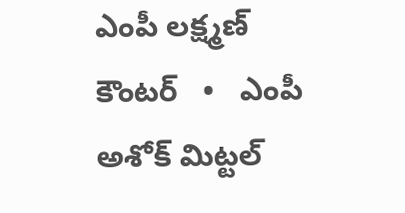ఎంపీ లక్ష్మణ్ కౌంటర్   •   ఎంపీ అశోక్ మిట్టల్‌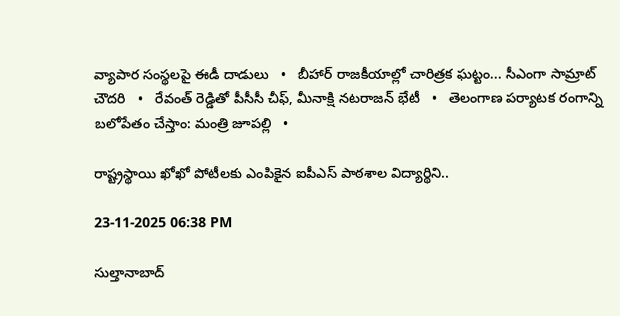వ్యాపార సంస్థలపై ఈడీ దాడులు   •   బీహార్ రాజకీయాల్లో చారిత్రక ఘట్టం... సీఎంగా సామ్రాట్‌ చౌదరి   •   రేవంత్‌ రెడ్డితో పీసీసీ చీఫ్, మీనాక్షి నటరాజన్ భేటీ   •   తెలంగాణ పర్యాటక రంగాన్ని బలోపేతం చేస్తాం: మంత్రి జూపల్లి   •

రాష్ట్రస్థాయి ఖోఖో పోటీలకు ఎంపికైన ఐపీఎస్ పాఠశాల విద్యార్థిని..

23-11-2025 06:38 PM

సుల్తానాబాద్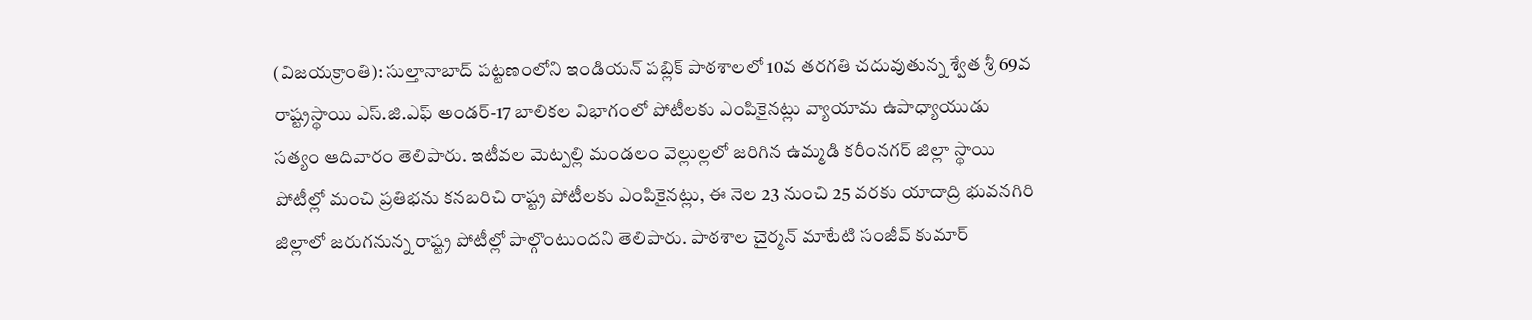(విజయక్రాంతి): సుల్తానాబాద్ పట్టణంలోని ఇండియన్ పబ్లిక్ పాఠశాలలో 10వ తరగతి చదువుతున్న శ్వేత శ్రీ 69వ రాష్ట్రస్థాయి ఎస్.జి.ఎఫ్ అండర్-17 బాలికల విభాగంలో పోటీలకు ఎంపికైనట్లు వ్యాయామ ఉపాధ్యాయుడు సత్యం ఆదివారం తెలిపారు. ఇటీవల మెట్పల్లి మండలం వెల్లుల్లలో జరిగిన ఉమ్మడి కరీంనగర్ జిల్లా స్థాయి పోటీల్లో మంచి ప్రతిభను కనబరిచి రాష్ట్ర పోటీలకు ఎంపికైనట్లు, ఈ నెల 23 నుంచి 25 వరకు యాదాద్రి భువనగిరి జిల్లాలో జరుగనున్న రాష్ట్ర పోటీల్లో పాల్గొంటుందని తెలిపారు. పాఠశాల చైర్మన్ మాటేటి సంజీవ్‌ కుమార్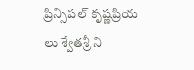ప్రిన్సిపల్ కృష్ణప్రియ లు శ్వేతశ్రీ ని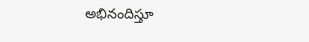అభినందిస్తూ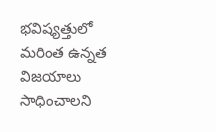భవిష్యత్తులో మరింత ఉన్నత విజయాలు సాధించాలని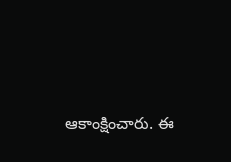ఆకాంక్షించారు. ఈ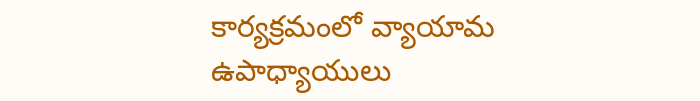కార్యక్రమంలో వ్యాయామ ఉపాధ్యాయులు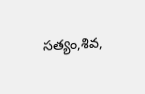సత్యం,శివ,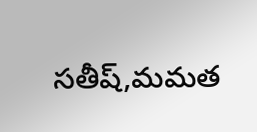సతీష్,మమత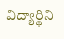విద్యార్థిని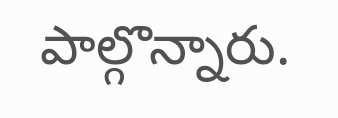పాల్గొన్నారు.